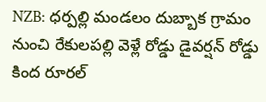NZB: ధర్పల్లి మండలం దుబ్బాక గ్రామం నుంచి రేకులపల్లి వెళ్లే రోడ్డు డైవర్షన్ రోడ్డు కింద రూరల్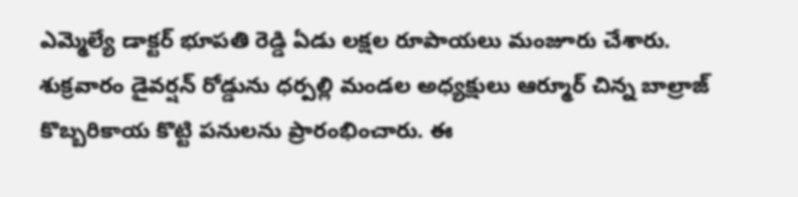ఎమ్మెల్యే డాక్టర్ భూపతి రెడ్డి ఏడు లక్షల రూపాయలు మంజూరు చేశారు. శుక్రవారం డైవర్షన్ రోడ్డును ధర్పల్లి మండల అధ్యక్షులు ఆర్మూర్ చిన్న బాల్రాజ్ కొబ్బరికాయ కొట్టి పనులను ప్రారంభించారు. ఈ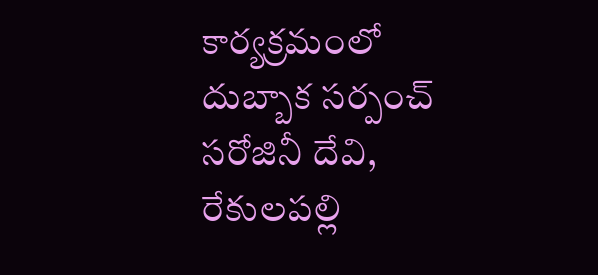కార్యక్రమంలో దుబ్బాక సర్పంచ్ సరోజినీ దేవి, రేకులపల్లి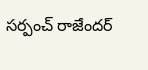సర్పంచ్ రాజేందర్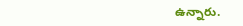ఉన్నారు.